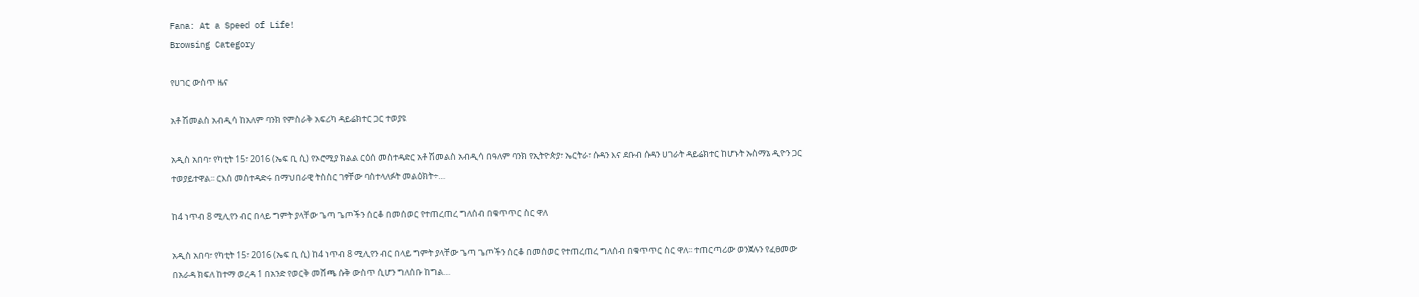Fana: At a Speed of Life!
Browsing Category

የሀገር ውስጥ ዜና

አቶ ሽመልስ አብዲሳ ከአለም ባንክ የምስራቅ አፍሪካ ዳይሬክተር ጋር ተወያዩ

አዲስ አበባ፣ የካቲት 15፣ 2016 (ኤፍ ቢ ሲ) የኦሮሚያ ክልል ርዕሰ መስተዳድር አቶ ሽመልስ አብዲሳ በዓለም ባንክ የኢትዮጵያ፣ ኤርትራ፣ ሱዳን እና ደቡብ ሱዳን ሀገራት ዳይሬክተር ከሆኑት ኡስማኔ ዲዮን ጋር ተወያይተዋል፡፡ ርእሰ መስተዳድሩ በማህበራዊ ትስስር ገፃቸው ባስተላለፉት መልዕክት÷…

ከ4 ነጥብ 8 ሚሊየን ብር በላይ ግምት ያላቸው ጌጣ ጌጦችን ሰርቆ በመሰወር የተጠረጠረ ግለሰብ በቁጥጥር ስር ዋለ

አዲስ አበባ፣ የካቲት 15፣ 2016 (ኤፍ ቢ ሲ) ከ4 ነጥብ 8 ሚሊየን ብር በላይ ግምት ያላቸው ጌጣ ጌጦችን ሰርቆ በመሰወር የተጠረጠረ ግለሰብ በቁጥጥር ስር ዋለ፡፡ ተጠርጣሪው ወንጀሉን የፈፀመው በአራዳ ክፍለ ከተማ ወረዳ 1 በአንድ የወርቅ መሸጫ ሱቅ ውስጥ ሲሆን ግለሰቡ ከግል…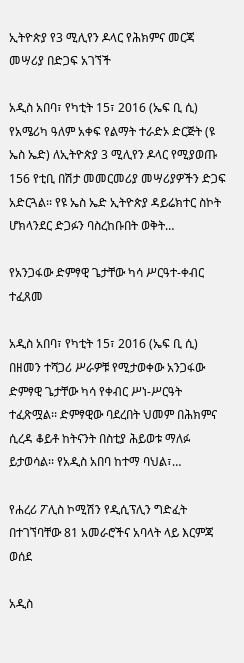ኢትዮጵያ የ3 ሚሊየን ዶላር የሕክምና መርጃ መሣሪያ በድጋፍ አገኘች

አዲስ አበባ፣ የካቲት 15፣ 2016 (ኤፍ ቢ ሲ) የአሜሪካ ዓለም አቀፍ የልማት ተራድኦ ድርጅት (ዩ ኤስ ኤድ) ለኢትዮጵያ 3 ሚሊየን ዶላር የሚያወጡ 156 የቲቢ በሽታ መመርመሪያ መሣሪያዎችን ድጋፍ አድርጓል፡፡ የዩ ኤስ ኤድ ኢትዮጵያ ዳይሬክተር ስኮት ሆክላንደር ድጋፉን ባስረከቡበት ወቅት…

የአንጋፋው ድምፃዊ ጌታቸው ካሳ ሥርዓተ-ቀብር ተፈጸመ

አዲስ አበባ፣ የካቲት 15፣ 2016 (ኤፍ ቢ ሲ) በዘመን ተሻጋሪ ሥራዎቹ የሚታወቀው አንጋፋው ድምፃዊ ጌታቸው ካሳ የቀብር ሥነ-ሥርዓት ተፈጽሟል፡፡ ድምፃዊው ባደረበት ህመም በሕክምና ሲረዳ ቆይቶ ከትናንት በስቲያ ሕይወቱ ማለፉ ይታወሳል፡፡ የአዲስ አበባ ከተማ ባህል፣…

የሐረሪ ፖሊስ ኮሚሽን የዲሲፕሊን ግድፈት በተገኘባቸው 81 አመራሮችና አባላት ላይ እርምጃ ወሰደ

አዲስ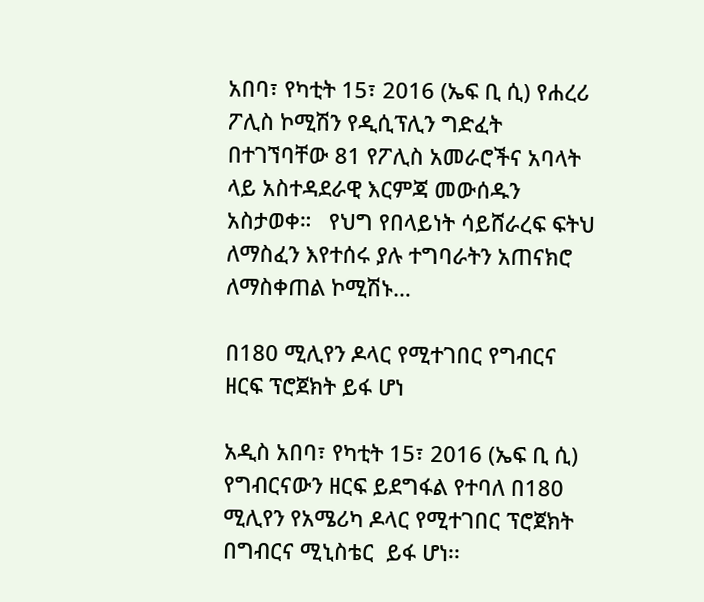አበባ፣ የካቲት 15፣ 2016 (ኤፍ ቢ ሲ) የሐረሪ ፖሊስ ኮሚሽን የዲሲፕሊን ግድፈት በተገኘባቸው 81 የፖሊስ አመራሮችና አባላት ላይ አስተዳደራዊ እርምጃ መውሰዱን አስታወቀ።   የህግ የበላይነት ሳይሸራረፍ ፍትህ ለማስፈን እየተሰሩ ያሉ ተግባራትን አጠናክሮ ለማስቀጠል ኮሚሽኑ…

በ180 ሚሊየን ዶላር የሚተገበር የግብርና ዘርፍ ፕሮጀክት ይፋ ሆነ

አዲስ አበባ፣ የካቲት 15፣ 2016 (ኤፍ ቢ ሲ) የግብርናውን ዘርፍ ይደግፋል የተባለ በ180 ሚሊየን የአሜሪካ ዶላር የሚተገበር ፕሮጀክት በግብርና ሚኒስቴር  ይፋ ሆነ፡፡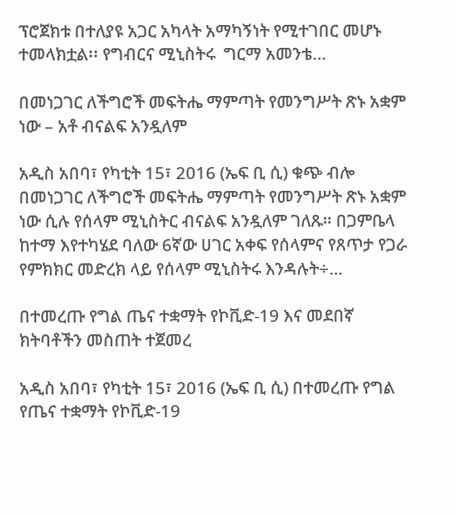ፕሮጀክቱ በተለያዩ አጋር አካላት አማካኝነት የሚተገበር መሆኑ ተመላክቷል፡፡ የግብርና ሚኒስትሩ  ግርማ አመንቴ…

በመነጋገር ለችግሮች መፍትሔ ማምጣት የመንግሥት ጽኑ አቋም ነው – አቶ ብናልፍ አንዷለም

አዲስ አበባ፣ የካቲት 15፣ 2016 (ኤፍ ቢ ሲ) ቁጭ ብሎ በመነጋገር ለችግሮች መፍትሔ ማምጣት የመንግሥት ጽኑ አቋም ነው ሲሉ የሰላም ሚኒስትር ብናልፍ አንዷለም ገለጹ። በጋምቤላ ከተማ እየተካሄደ ባለው 6ኛው ሀገር አቀፍ የሰላምና የጸጥታ የጋራ የምክክር መድረክ ላይ የሰላም ሚኒስትሩ እንዳሉት÷…

በተመረጡ የግል ጤና ተቋማት የኮቪድ-19 እና መደበኛ ክትባቶችን መስጠት ተጀመረ

አዲስ አበባ፣ የካቲት 15፣ 2016 (ኤፍ ቢ ሲ) በተመረጡ የግል የጤና ተቋማት የኮቪድ-19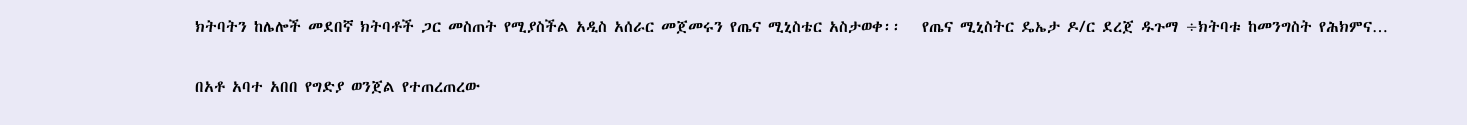ክትባትን ከሌሎች መደበኛ ክትባቶች ጋር መስጠት የሚያስችል አዲስ አሰራር መጀመሩን የጤና ሚኒስቴር አስታወቀ፡፡   የጤና ሚኒስትር ዴኤታ ዶ/ር ደረጀ ዱጉማ ÷ክትባቱ ከመንግስት የሕክምና…

በአቶ አባተ አበበ የግድያ ወንጀል የተጠረጠረው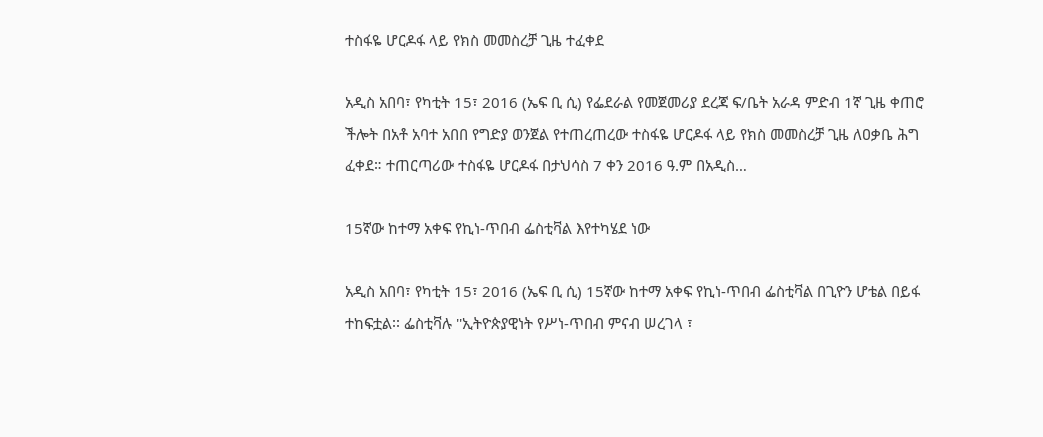ተስፋዬ ሆርዶፋ ላይ የክስ መመስረቻ ጊዜ ተፈቀደ

አዲስ አበባ፣ የካቲት 15፣ 2016 (ኤፍ ቢ ሲ) የፌደራል የመጀመሪያ ደረጃ ፍ/ቤት አራዳ ምድብ 1ኛ ጊዜ ቀጠሮ ችሎት በአቶ አባተ አበበ የግድያ ወንጀል የተጠረጠረው ተስፋዬ ሆርዶፋ ላይ የክስ መመስረቻ ጊዜ ለዐቃቤ ሕግ ፈቀደ። ተጠርጣሪው ተስፋዬ ሆርዶፋ በታህሳስ 7 ቀን 2016 ዓ.ም በአዲስ…

15ኛው ከተማ አቀፍ የኪነ-ጥበብ ፌስቲቫል እየተካሄደ ነው

አዲስ አበባ፣ የካቲት 15፣ 2016 (ኤፍ ቢ ሲ) 15ኛው ከተማ አቀፍ የኪነ-ጥበብ ፌስቲቫል በጊዮን ሆቴል በይፋ ተከፍቷል፡፡ ፌስቲቫሉ ''ኢትዮጵያዊነት የሥነ-ጥበብ ምናብ ሠረገላ ፣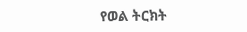የወል ትርክት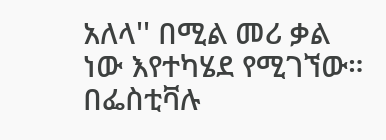አለላ'' በሚል መሪ ቃል ነው እየተካሄደ የሚገኘው። በፌስቲቫሉ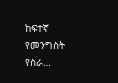ከፍተኛ የመንግስት የስራ…